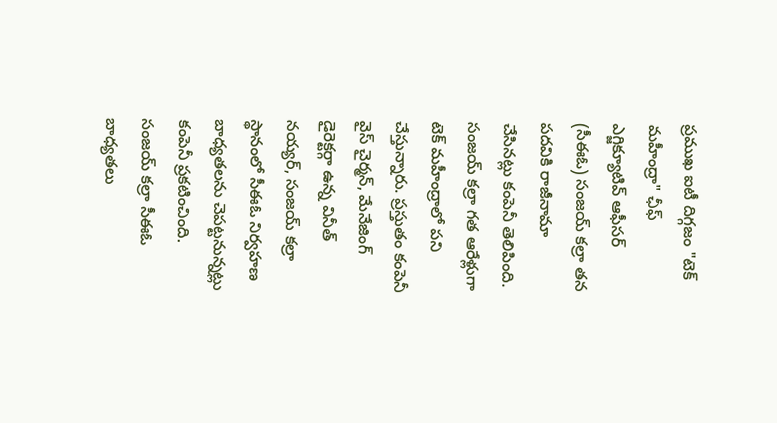ప్రముఖ ఐటీ దిగ్గజం "టెక్ మహీంద్రా" ఛీఫ్ ఎగ్జిక్యూటివ్ ఆఫీసర్ (సీఈఓ) సంజయ్ కల్రా తన పదవికి రాజీనామా చేసినట్లు కంపెనీ తెలిపింది. సంజయ్ కల్రా గత ఆరేళ్లుగా టెక్ మహీంద్రాలో పని చేస్తున్నారు. ప్రస్తుతం కంపెనీ వైస్ చైర్మన్, మేనేజింగ్ డైరెక్టర్గా ఉన్న వినీత్ నయ్యర్, సంజయ్ కల్రా స్థానంలో సీఈఓ నిర్వహణ బాధ్యతలను చెపట్టనున్నట్లు కంపెనీ ప్రకటించింది.
సంజయ్ కల్రా సీఈఓ బాధ్యతలు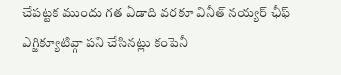చేపట్టక ముందు గత ఏడాది వరకూ వినీత్ నయ్యర్ ఛీఫ్ ఎగ్జిక్యూటివ్గా పని చేసినట్లు కంపెనీ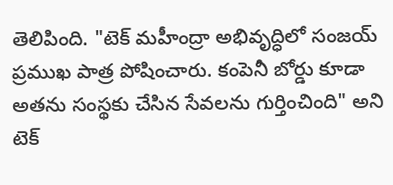తెలిపింది. "టెక్ మహీంద్రా అభివృద్ధిలో సంజయ్ ప్రముఖ పాత్ర పోషించారు. కంపెనీ బోర్డు కూడా అతను సంస్థకు చేసిన సేవలను గుర్తించింది" అని టెక్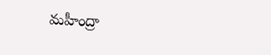మహీంద్రా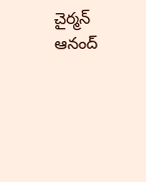చైర్మన్ ఆనంద్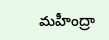మహీంద్రా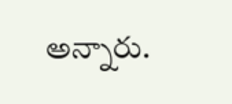అన్నారు.